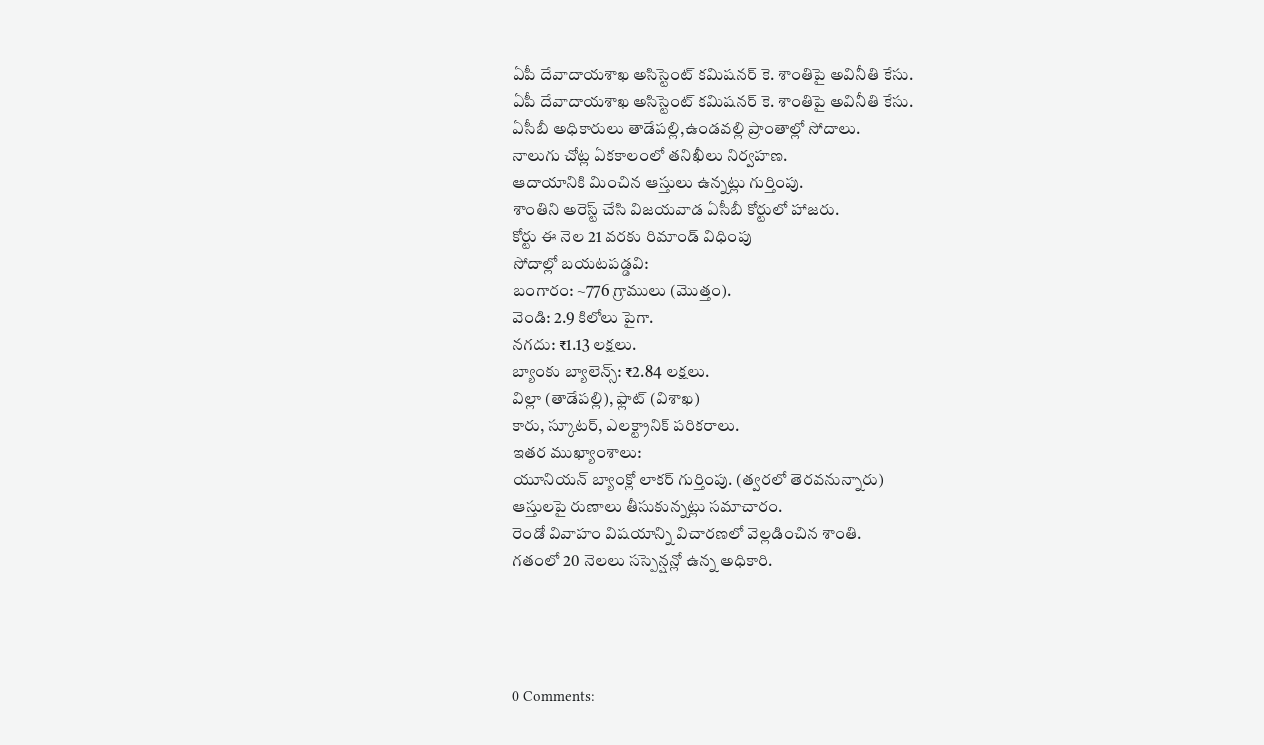ఏపీ దేవాదాయశాఖ అసిస్టెంట్ కమిషనర్ కె. శాంతిపై అవినీతి కేసు.
ఏపీ దేవాదాయశాఖ అసిస్టెంట్ కమిషనర్ కె. శాంతిపై అవినీతి కేసు.
ఏసీబీ అధికారులు తాడేపల్లి,ఉండవల్లి ప్రాంతాల్లో సోదాలు.
నాలుగు చోట్ల ఏకకాలంలో తనిఖీలు నిర్వహణ.
ఆదాయానికి మించిన ఆస్తులు ఉన్నట్లు గుర్తింపు.
శాంతిని అరెస్ట్ చేసి విజయవాడ ఏసీబీ కోర్టులో హాజరు.
కోర్టు ఈ నెల 21 వరకు రిమాండ్ విధింపు
సోదాల్లో బయటపడ్డవి:
బంగారం: ~776 గ్రాములు (మొత్తం).
వెండి: 2.9 కిలోలు పైగా.
నగదు: ₹1.13 లక్షలు.
బ్యాంకు బ్యాలెన్స్: ₹2.84 లక్షలు.
విల్లా (తాడేపల్లి), ఫ్లాట్ (విశాఖ)
కారు, స్కూటర్, ఎలక్ట్రానిక్ పరికరాలు.
ఇతర ముఖ్యాంశాలు:
యూనియన్ బ్యాంక్లో లాకర్ గుర్తింపు. (త్వరలో తెరవనున్నారు)
ఆస్తులపై రుణాలు తీసుకున్నట్లు సమాచారం.
రెండో వివాహం విషయాన్ని విచారణలో వెల్లడించిన శాంతి.
గతంలో 20 నెలలు సస్పెన్షన్లో ఉన్న అధికారి.




0 Comments: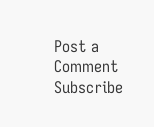Post a Comment
Subscribe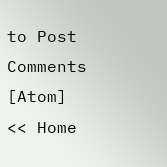to Post Comments [Atom]
<< Home